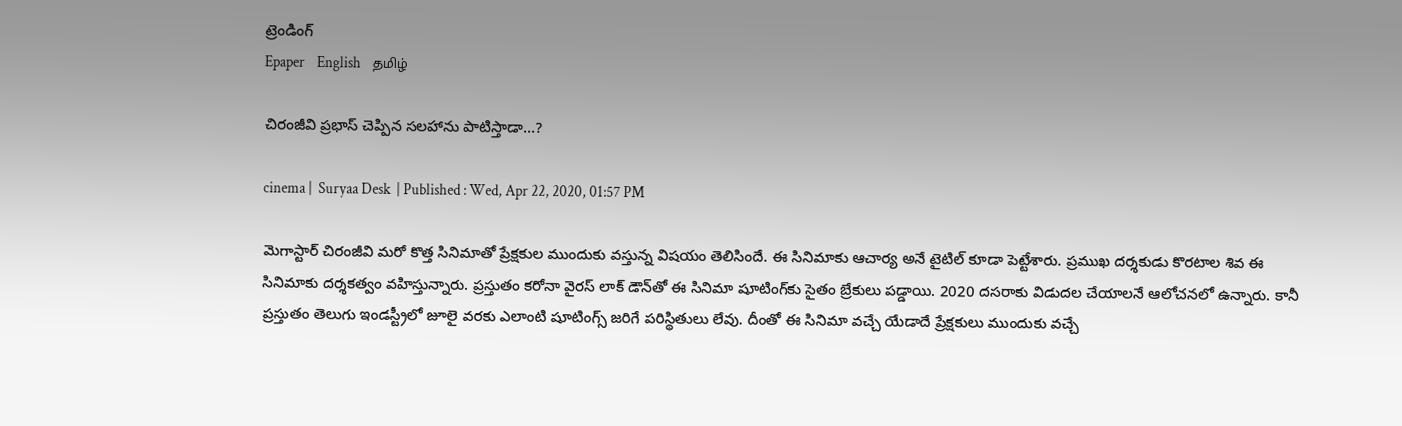ట్రెండింగ్
Epaper    English    தமிழ்

చిరంజీవి ప్రభాస్ చెప్పిన సలహాను పాటిస్తాడా...?

cinema |  Suryaa Desk  | Published : Wed, Apr 22, 2020, 01:57 PM

మెగాస్టార్ చిరంజీవి మరో కొత్త సినిమాతో ప్రేక్షకుల ముందుకు వస్తున్న విషయం తెలిసిందే. ఈ సినిమాకు ఆచార్య అనే టైటిల్ కూడా పెట్టేశారు. ప్రముఖ దర్శకుడు కొరటాల శివ ఈ సినిమాకు దర్శకత్వం వహిస్తున్నారు. ప్రస్తుతం కరోనా వైరస్ లాక్ డౌన్‌తో ఈ సినిమా షూటింగ్‌కు సైతం బ్రేకులు పడ్డాయి. 2020 దసరాకు విడుదల చేయాలనే ఆలోచనలో ఉన్నారు. కానీ ప్రస్తుతం తెలుగు ఇండస్ట్రీలో జూలై వరకు ఎలాంటి షూటింగ్స్ జరిగే పరిస్థితులు లేవు. దీంతో ఈ సినిమా వచ్చే యేడాదే ప్రేక్షకులు ముందుకు వచ్చే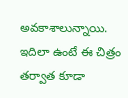అవకాశాలున్నాయి. ఇదిలా ఉంటే ఈ చిత్రం తర్వాత కూడా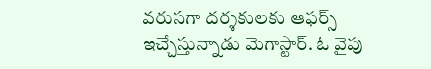వరుసగా దర్శకులకు ఆఫర్స్ ఇచ్చేస్తున్నాడు మెగాస్టార్. ఓ వైపు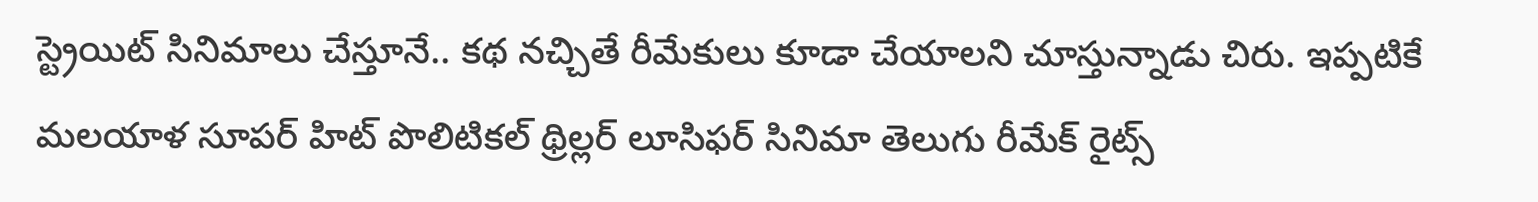స్ట్రెయిట్ సినిమాలు చేస్తూనే.. కథ నచ్చితే రీమేకులు కూడా చేయాలని చూస్తున్నాడు చిరు. ఇప్పటికే మలయాళ సూపర్ హిట్ పొలిటికల్ థ్రిల్లర్ లూసిఫర్ సినిమా తెలుగు రీమేక్ రైట్స్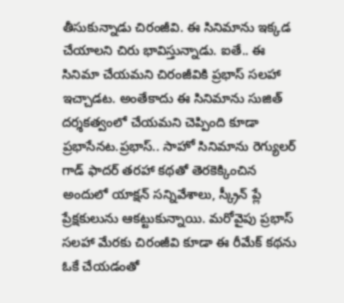తీసుకున్నాడు చిరంజీవి. ఈ సినిమాను ఇక్కడ చేయాలని చిరు భావిస్తున్నాడు. ఐతే.. ఈ సినిమా చేయమని చిరంజీవికి ప్రభాస్ సలహా ఇచ్చాడట. అంతేకాదు ఈ సినిమాను సుజిత్ దర్శకత్వంలో చేయమని చెప్పింది కూడా ప్రభాసేనట.ప్రభాస్.. సాహో సినిమాను రెగ్యులర్ గాడ్ ఫాదర్ తరహా కథతో తెరకెక్కించిన అందులో యాక్షన్ సన్నివేశాలు, స్క్రీన్ ప్లే ప్రేక్షకులును ఆకట్టుకున్నాయి. మరోవైపు ప్రభాస్ సలహా మేరకు చిరంజీవి కూడా ఈ రీమేక్ కథను ఓకే చేయడంతో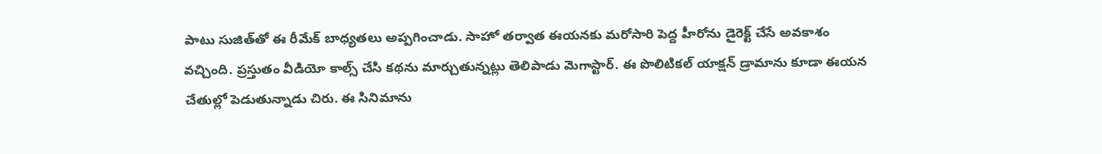పాటు సుజిత్‌తో ఈ రీమేక్ బాధ్యతలు అప్పగించాడు. సాహో తర్వాత ఈయనకు మరోసారి పెద్ద హీరోను డైరెక్ట్ చేసే అవకాశం వచ్చింది. ప్రస్తుతం వీడియో కాల్స్ చేసి కథను మార్చుతున్నట్లు తెలిపాడు మెగాస్టార్. ఈ పొలిటికల్ యాక్షన్ డ్రామాను కూడా ఈయన చేతుల్లో పెడుతున్నాడు చిరు. ఈ సినిమాను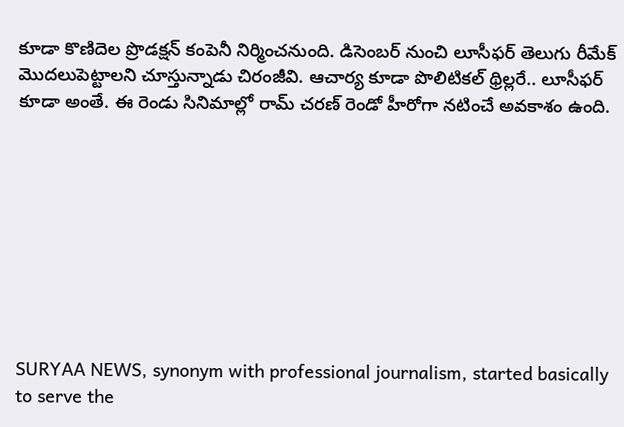కూడా కొణిదెల ప్రొడక్షన్ కంపెనీ నిర్మించనుంది. డిసెంబర్ నుంచి లూసీఫర్ తెలుగు రీమేక్ మొదలుపెట్టాలని చూస్తున్నాడు చిరంజీవి. ఆచార్య కూడా పొలిటికల్ థ్రిల్లరే.. లూసీఫర్ కూడా అంతే. ఈ రెండు సినిమాల్లో రామ్ చరణ్ రెండో హీరోగా నటించే అవకాశం ఉంది.









SURYAA NEWS, synonym with professional journalism, started basically to serve the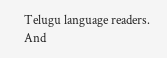Telugu language readers. And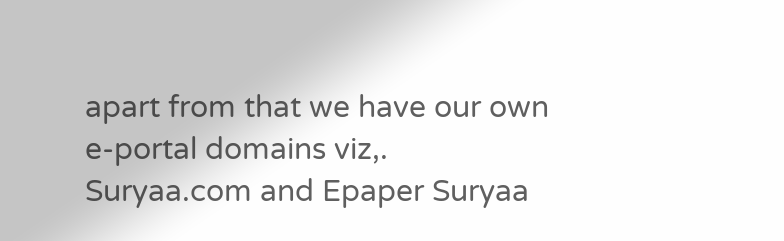apart from that we have our own e-portal domains viz,. Suryaa.com and Epaper Suryaa